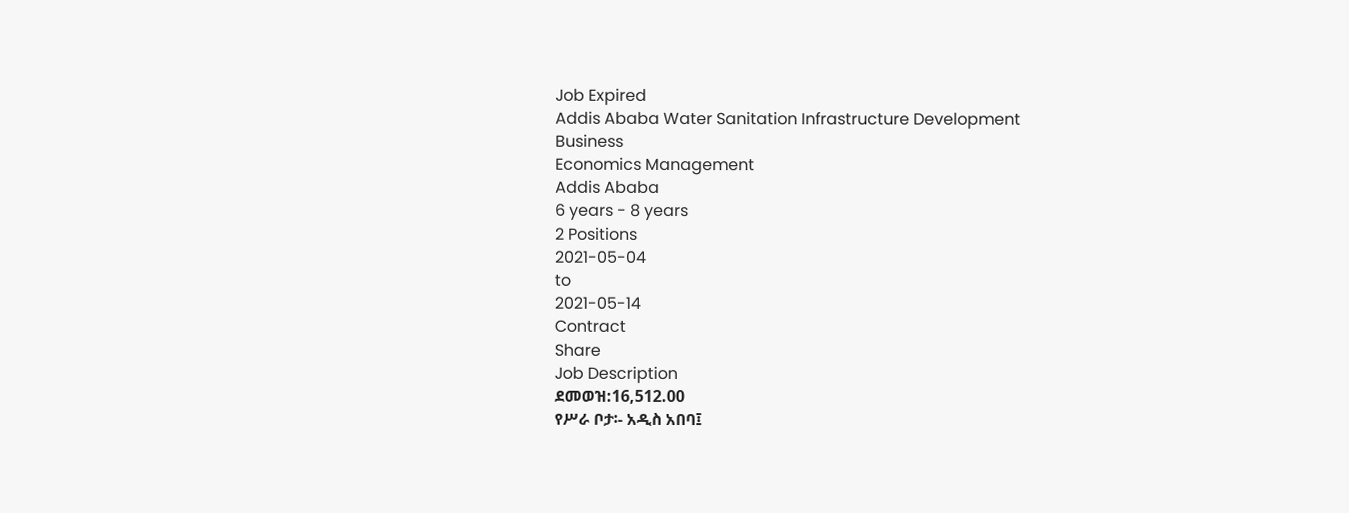Job Expired
Addis Ababa Water Sanitation Infrastructure Development
Business
Economics Management
Addis Ababa
6 years - 8 years
2 Positions
2021-05-04
to
2021-05-14
Contract
Share
Job Description
ደመወዝ:16,512.00
የሥራ ቦታ፡- አዲስ አበባ፤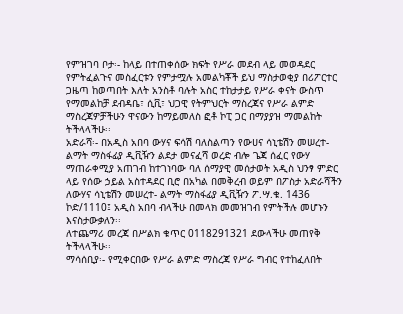የምዝገባ ቦታ፡- ከላይ በተጠቀሰው ክፍት የሥራ መደብ ላይ መወዳደር የምትፈልጉና መስፈርቱን የምታሟሉ አመልካቾች ይህ ማስታወቂያ በሪፖርተር ጋዜጣ ከወጣበት እለት አንስቶ ባሉት አስር ተከታታይ የሥራ ቀናት ውስጥ የማመልከቻ ደብዳቤ፣ ሲቪ፣ ህጋዊ የትምህርት ማስረጃና የሥራ ልምድ ማስረጃዎቻችሁን ዋናውን ከማይመለስ ፎቶ ኮፒ ጋር በማያያዝ ማመልከት ትችላላችሁ፡፡
አድራሻ፡- በአዲስ አበባ ውሃና ፍሳሽ ባለስልጣን የውሀና ሳኒቴሽን መሠረተ- ልማት ማስፋፊያ ዲቪዥን ልደታ መናፈሻ ወረድ ብሎ ጌጃ ሰፈር የውሃ ማጠራቀሚያ አጠገብ ከተገነባው ባለ ሰማያዊ መሰታወት አዲስ ህንፃ ምድር ላይ የሰው ኃይል አስተዳደር ቢሮ በአካል በመቅረብ ወይም በፖስታ አድራሻችን ለውሃና ሳኒቴሽን መሠረተ- ልማት ማስፋፊያ ዲቪዥን ፖ.ሣ.ቁ. 1436 ኮድ/1110፤ አዲስ አበባ ብላችሁ በመላክ መመዝገብ የምትችሉ መሆኑን እናስታውቃለን፡፡
ለተጨማሪ መረጃ በሥልክ ቁጥር 0118291321 ደውላችሁ መጠየቅ ትችላላችሁ፡፡
ማሳሰቢያ፡- የሚቀርበው የሥራ ልምድ ማስረጃ የሥራ ግብር የተከፈለበት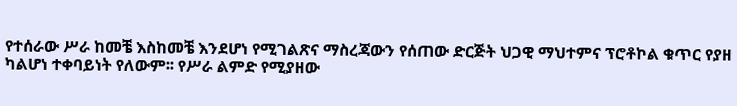የተሰራው ሥራ ከመቼ እስከመቼ እንደሆነ የሚገልጽና ማስረጃውን የሰጠው ድርጅት ህጋዊ ማህተምና ፕሮቶኮል ቁጥር የያዘ ካልሆነ ተቀባይነት የለውም፡፡ የሥራ ልምድ የሚያዘው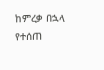ከምረቃ በኋላ የተሰጠ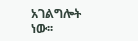አገልግሎት ነው፡፡